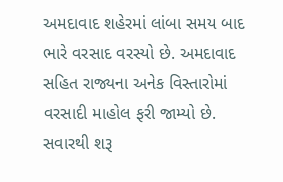અમદાવાદ શહેરમાં લાંબા સમય બાદ ભારે વરસાદ વરસ્યો છે. અમદાવાદ સહિત રાજ્યના અનેક વિસ્તારોમાં વરસાદી માહોલ ફરી જામ્યો છે. સવારથી શરૂ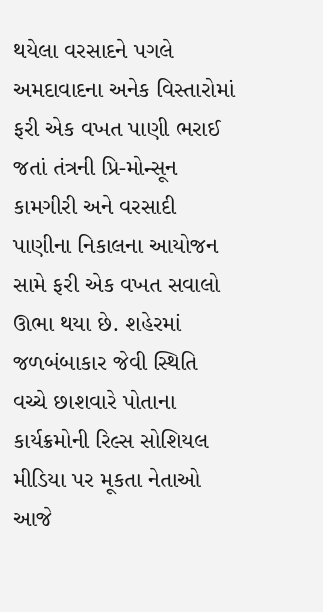થયેલા વરસાદને પગલે અમદાવાદના અનેક વિસ્તારોમાં ફરી એક વખત પાણી ભરાઈ જતાં તંત્રની પ્રિ-મોન્સૂન કામગીરી અને વરસાદી પાણીના નિકાલના આયોજન સામે ફરી એક વખત સવાલો ઊભા થયા છે. શહેરમાં જળબંબાકાર જેવી સ્થિતિ વચ્ચે છાશવારે પોતાના કાર્યક્રમોની રિલ્સ સોશિયલ મીડિયા પર મૂકતા નેતાઓ આજે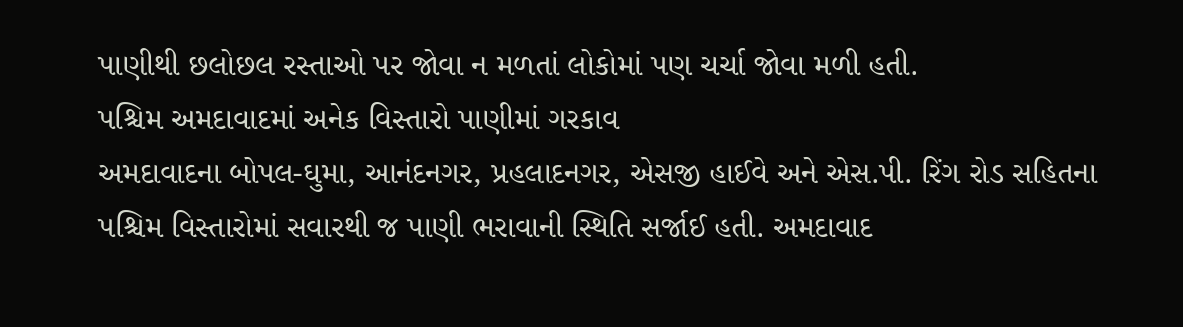પાણીથી છલોછલ રસ્તાઓ પર જોવા ન મળતાં લોકોમાં પણ ચર્ચા જોવા મળી હતી.
પશ્ચિમ અમદાવાદમાં અનેક વિસ્તારો પાણીમાં ગરકાવ
અમદાવાદના બોપલ-ઘુમા, આનંદનગર, પ્રહલાદનગર, એસજી હાઈવે અને એસ.પી. રિંગ રોડ સહિતના પશ્ચિમ વિસ્તારોમાં સવારથી જ પાણી ભરાવાની સ્થિતિ સર્જાઈ હતી. અમદાવાદ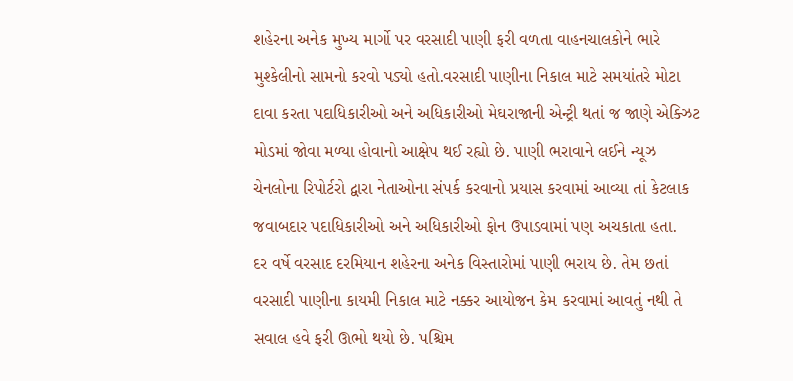શહેરના અનેક મુખ્ય માર્ગો પર વરસાદી પાણી ફરી વળતા વાહનચાલકોને ભારે મુશ્કેલીનો સામનો કરવો પડ્યો હતો.વરસાદી પાણીના નિકાલ માટે સમયાંતરે મોટા દાવા કરતા પદાધિકારીઓ અને અધિકારીઓ મેઘરાજાની એન્ટ્રી થતાં જ જાણે એક્ઝિટ મોડમાં જોવા મળ્યા હોવાનો આક્ષેપ થઈ રહ્યો છે. પાણી ભરાવાને લઈને ન્યૂઝ ચેનલોના રિપોર્ટરો દ્વારા નેતાઓના સંપર્ક કરવાનો પ્રયાસ કરવામાં આવ્યા તાં કેટલાક જવાબદાર પદાધિકારીઓ અને અધિકારીઓ ફોન ઉપાડવામાં પણ અચકાતા હતા.
દર વર્ષે વરસાદ દરમિયાન શહેરના અનેક વિસ્તારોમાં પાણી ભરાય છે. તેમ છતાં વરસાદી પાણીના કાયમી નિકાલ માટે નક્કર આયોજન કેમ કરવામાં આવતું નથી તે સવાલ હવે ફરી ઊભો થયો છે. પશ્ચિમ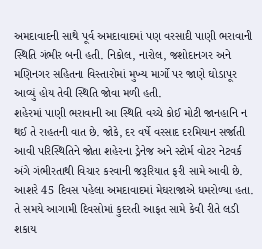અમદાવાદની સાથે પૂર્વ અમદાવાદમાં પણ વરસાદી પાણી ભરાવાની સ્થિતિ ગંભીર બની હતી. નિકોલ, નારોલ, જશોદાનગર અને મણિનગર સહિતના વિસ્તારોમાં મુખ્ય માર્ગો પર જાણે ઘોડાપૂર આવ્યું હોય તેવી સ્થિતિ જોવા મળી હતી.
શહેરમાં પાણી ભરાવાની આ સ્થિતિ વચ્ચે કોઈ મોટી જાનહાનિ ન થઈ તે રાહતની વાત છે. જોકે, દર વર્ષે વરસાદ દરમિયાન સર્જાતી આવી પરિસ્થિતિને જોતા શહેરના ડ્રેનેજ અને સ્ટોર્મ વોટર નેટવર્ક અંગે ગંભીરતાથી વિચાર કરવાની જરૂરિયાત ફરી સામે આવી છે. આશરે 45 દિવસ પહેલા અમદાવાદમાં મેઘરાજાએ ધમરોળ્યા હતા. તે સમયે આગામી દિવસોમાં કુદરતી આફત સામે કેવી રીતે લડી શકાય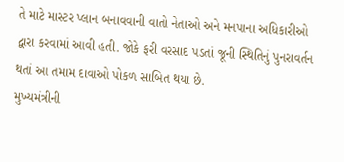તે માટે માસ્ટર પ્લાન બનાવવાની વાતો નેતાઓ અને મનપાના અધિકારીઓ દ્વારા કરવામાં આવી હતી. જોકે ફરી વરસાદ પડતાં જૂની સ્થિતિનું પુનરાવર્તન થતાં આ તમામ દાવાઓ પોકળ સાબિત થયા છે.
મુખ્યમંત્રીની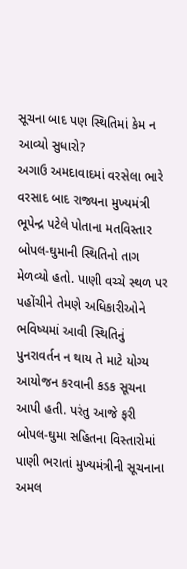સૂચના બાદ પણ સ્થિતિમાં કેમ ન આવ્યો સુધારો?
અગાઉ અમદાવાદમાં વરસેલા ભારે વરસાદ બાદ રાજ્યના મુખ્યમંત્રી ભૂપેન્દ્ર પટેલે પોતાના મતવિસ્તાર બોપલ-ઘુમાની સ્થિતિનો તાગ મેળવ્યો હતો. પાણી વચ્ચે સ્થળ પર પહોંચીને તેમણે અધિકારીઓને ભવિષ્યમાં આવી સ્થિતિનું પુનરાવર્તન ન થાય તે માટે યોગ્ય આયોજન કરવાની કડક સૂચના આપી હતી. પરંતુ આજે ફરી બોપલ-ઘુમા સહિતના વિસ્તારોમાં પાણી ભરાતાં મુખ્યમંત્રીની સૂચનાના અમલ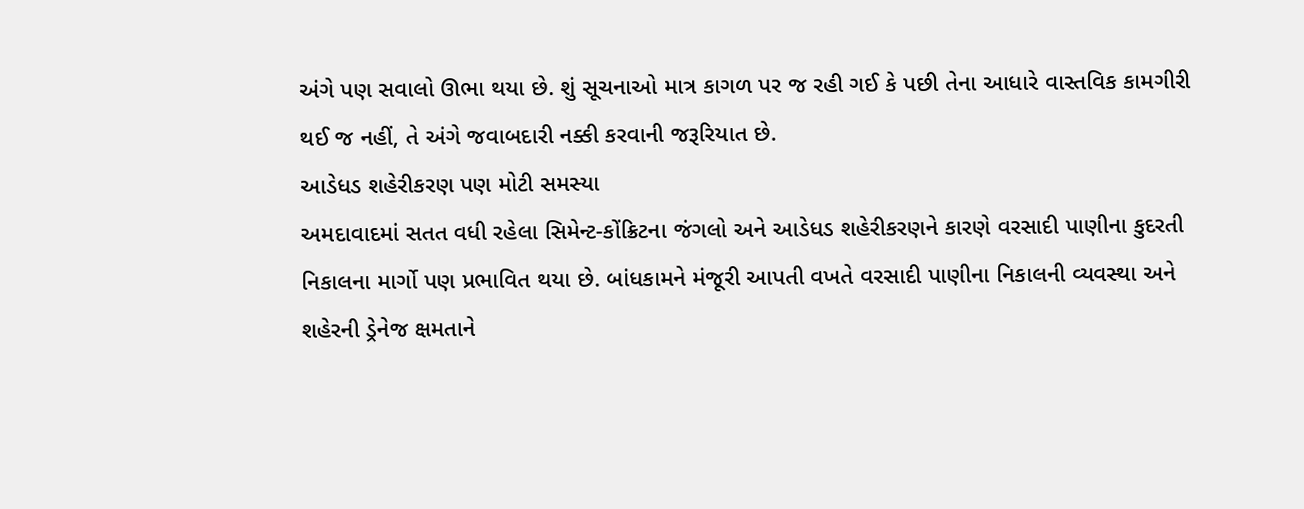અંગે પણ સવાલો ઊભા થયા છે. શું સૂચનાઓ માત્ર કાગળ પર જ રહી ગઈ કે પછી તેના આધારે વાસ્તવિક કામગીરી થઈ જ નહીં, તે અંગે જવાબદારી નક્કી કરવાની જરૂરિયાત છે.
આડેધડ શહેરીકરણ પણ મોટી સમસ્યા
અમદાવાદમાં સતત વધી રહેલા સિમેન્ટ-કોંક્રિટના જંગલો અને આડેધડ શહેરીકરણને કારણે વરસાદી પાણીના કુદરતી નિકાલના માર્ગો પણ પ્રભાવિત થયા છે. બાંધકામને મંજૂરી આપતી વખતે વરસાદી પાણીના નિકાલની વ્યવસ્થા અને શહેરની ડ્રેનેજ ક્ષમતાને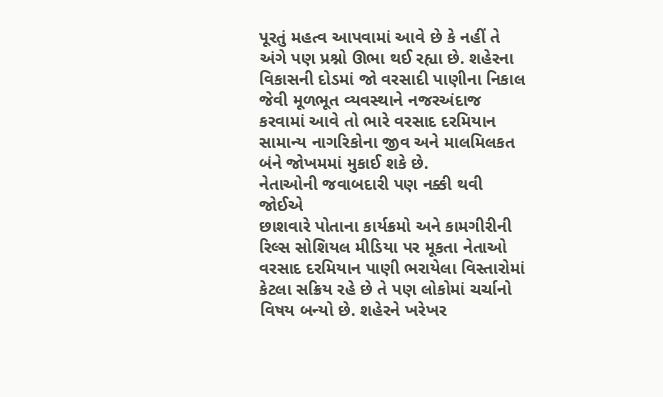પૂરતું મહત્વ આપવામાં આવે છે કે નહીં તે અંગે પણ પ્રશ્નો ઊભા થઈ રહ્યા છે. શહેરના વિકાસની દોડમાં જો વરસાદી પાણીના નિકાલ જેવી મૂળભૂત વ્યવસ્થાને નજરઅંદાજ કરવામાં આવે તો ભારે વરસાદ દરમિયાન સામાન્ય નાગરિકોના જીવ અને માલમિલકત બંને જોખમમાં મુકાઈ શકે છે.
નેતાઓની જવાબદારી પણ નક્કી થવી જોઈએ
છાશવારે પોતાના કાર્યક્રમો અને કામગીરીની રિલ્સ સોશિયલ મીડિયા પર મૂકતા નેતાઓ વરસાદ દરમિયાન પાણી ભરાયેલા વિસ્તારોમાં કેટલા સક્રિય રહે છે તે પણ લોકોમાં ચર્ચાનો વિષય બન્યો છે. શહેરને ખરેખર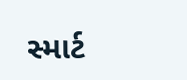સ્માર્ટ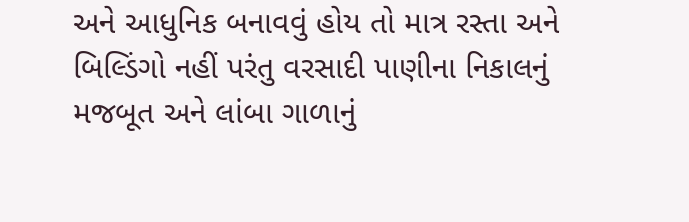અને આધુનિક બનાવવું હોય તો માત્ર રસ્તા અને બિલ્ડિંગો નહીં પરંતુ વરસાદી પાણીના નિકાલનું મજબૂત અને લાંબા ગાળાનું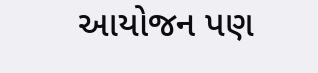આયોજન પણ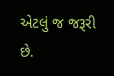એટલું જ જરૂરી છે.